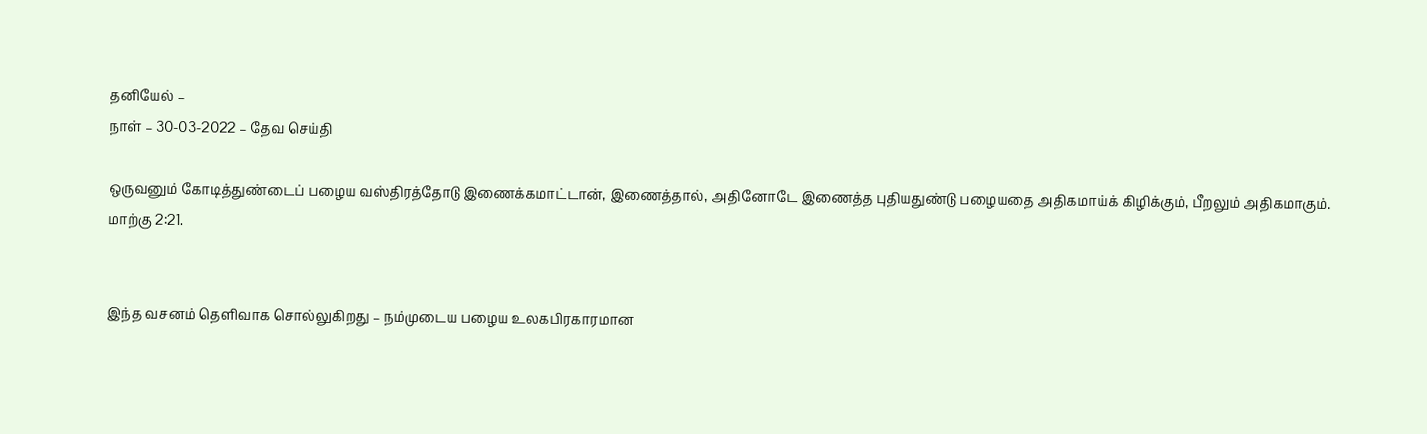தனியேல் –
நாள் – 30-03-2022 – தேவ செய்தி

ஒருவனும் கோடித்துண்டைப் பழைய வஸ்திரத்தோடு இணைக்கமாட்டான், இணைத்தால், அதினோடே இணைத்த புதியதுண்டு பழையதை அதிகமாய்க் கிழிக்கும், பீறலும் அதிகமாகும்.
மாற்கு 2:21.


இந்த வசனம் தெளிவாக சொல்லுகிறது – நம்முடைய பழைய உலகபிரகாரமான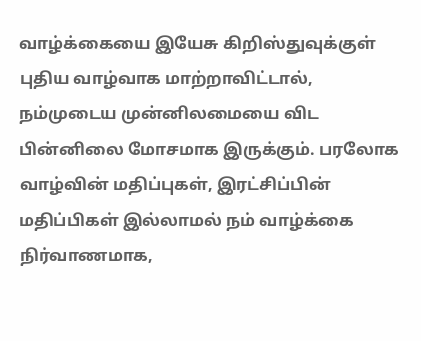வாழ்க்கையை இயேசு கிறிஸ்துவுக்குள் புதிய வாழ்வாக மாற்றாவிட்டால், நம்முடைய முன்னிலமையை விட பின்னிலை மோசமாக இருக்கும். பரலோக வாழ்வின் மதிப்புகள், இரட்சிப்பின் மதிப்பிகள் இல்லாமல் நம் வாழ்க்கை நிர்வாணமாக,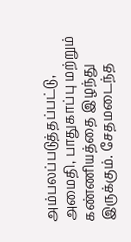அம்பலப்படுத்தப்பட்டு, அமைதி, பாதுகாப்பு மற்றும் கண்ணியத்தை இழந்து இருக்கும். சேதமடைந்த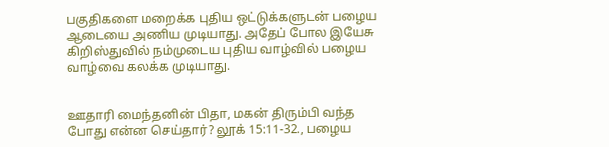பகுதிகளை மறைக்க புதிய ஒட்டுக்களுடன் பழைய ஆடையை அணிய முடியாது. அதேப் போல இயேசு கிறிஸ்துவில் நம்முடைய புதிய வாழ்வில் பழைய வாழ்வை கலக்க முடியாது.


ஊதாரி மைந்தனின் பிதா, மகன் திரும்பி வந்த போது என்ன செய்தார்? லூக் 15:11-32., பழைய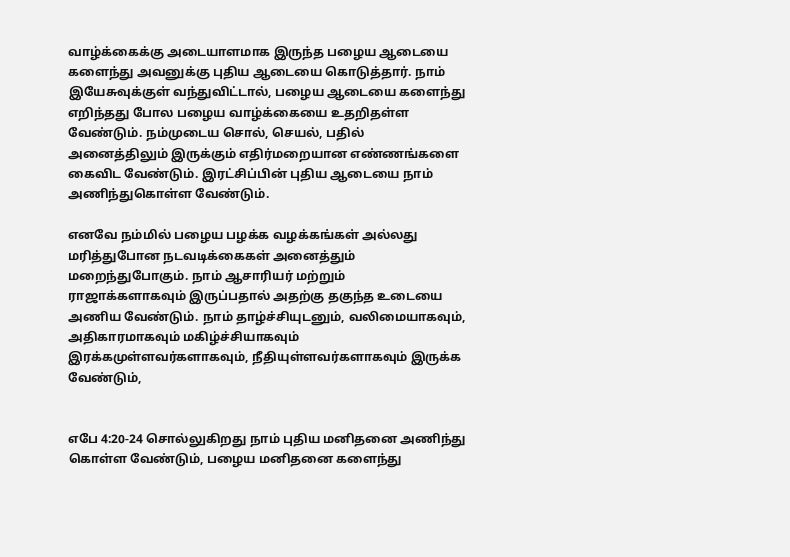வாழ்க்கைக்கு அடையாளமாக இருந்த பழைய ஆடையை களைந்து அவனுக்கு புதிய ஆடையை கொடுத்தார். நாம் இயேசுவுக்குள் வந்துவிட்டால், பழைய ஆடையை களைந்து எறிந்தது போல பழைய வாழ்க்கையை உதறிதள்ள வேண்டும். நம்முடைய சொல், செயல், பதில் அனைத்திலும் இருக்கும் எதிர்மறையான எண்ணங்களை கைவிட வேண்டும். இரட்சிப்பின் புதிய ஆடையை நாம் அணிந்துகொள்ள வேண்டும்.

எனவே நம்மில் பழைய பழக்க வழக்கங்கள் அல்லது மரித்துபோன நடவடிக்கைகள் அனைத்தும் மறைந்துபோகும். நாம் ஆசாரியர் மற்றும் ராஜாக்களாகவும் இருப்பதால் அதற்கு தகுந்த உடையை அணிய வேண்டும். நாம் தாழ்ச்சியுடனும், வலிமையாகவும், அதிகாரமாகவும் மகிழ்ச்சியாகவும் இரக்கமுள்ளவர்களாகவும், நீதியுள்ளவர்களாகவும் இருக்க வேண்டும்,


எபே 4:20-24 சொல்லுகிறது நாம் புதிய மனிதனை அணிந்து கொள்ள வேண்டும், பழைய மனிதனை களைந்து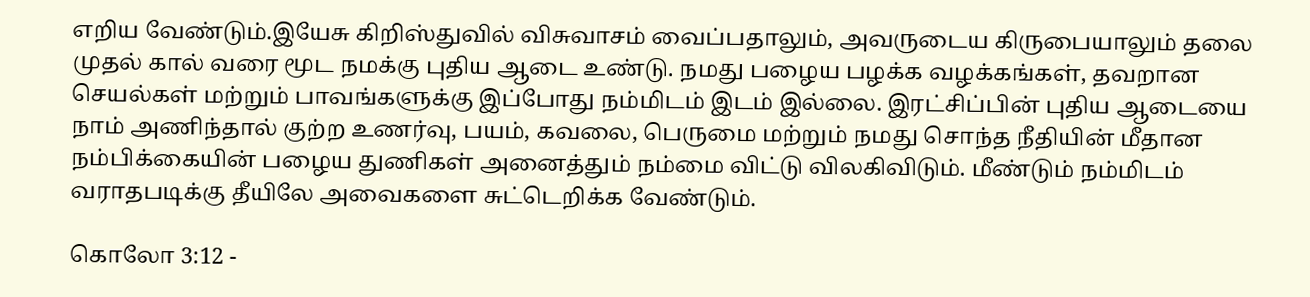எறிய வேண்டும்.இயேசு கிறிஸ்துவில் விசுவாசம் வைப்பதாலும், அவருடைய கிருபையாலும் தலை முதல் கால் வரை மூட நமக்கு புதிய ஆடை உண்டு. நமது பழைய பழக்க வழக்கங்கள், தவறான செயல்கள் மற்றும் பாவங்களுக்கு இப்போது நம்மிடம் இடம் இல்லை. இரட்சிப்பின் புதிய ஆடையை நாம் அணிந்தால் குற்ற உணர்வு, பயம், கவலை, பெருமை மற்றும் நமது சொந்த நீதியின் மீதான நம்பிக்கையின் பழைய துணிகள் அனைத்தும் நம்மை விட்டு விலகிவிடும். மீண்டும் நம்மிடம் வராதபடிக்கு தீயிலே அவைகளை சுட்டெறிக்க வேண்டும்.

கொலோ 3:12 -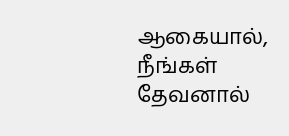ஆகையால், நீங்கள் தேவனால்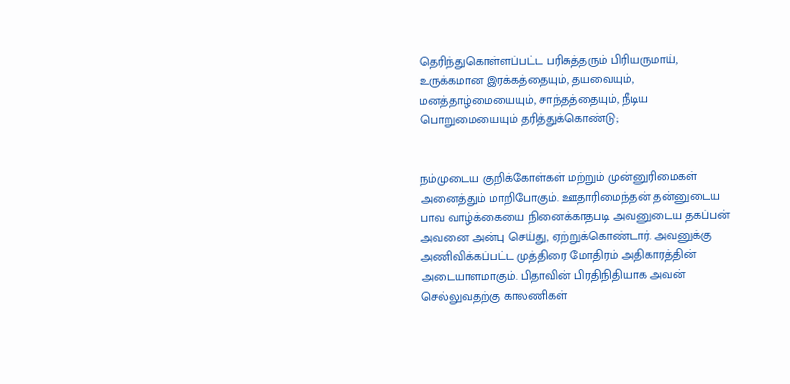தெரிந்துகொள்ளப்பட்ட பரிசுத்தரும் பிரியருமாய், உருக்கமான இரக்கத்தையும், தயவையும், மனத்தாழ்மையையும், சாந்தத்தையும், நீடிய பொறுமையையும் தரித்துக்கொண்டு;


நம்முடைய குறிக்கோள்கள் மற்றும் முன்னுரிமைகள் அனைத்தும் மாறிபோகும். ஊதாரிமைந்தன் தன்னுடைய பாவ வாழ்க்கையை நினைக்காதபடி அவனுடைய தகப்பன் அவனை அன்பு செய்து, ஏற்றுக்கொண்டார். அவனுக்கு அணிவிக்கப்பட்ட முத்திரை மோதிரம் அதிகாரத்தின் அடையாளமாகும். பிதாவின் பிரதிநிதியாக அவன் செல்லுவதற்கு காலணிகள்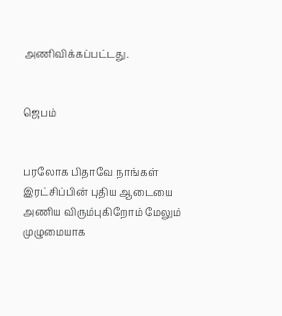அணிவிக்கப்பட்டது.


ஜெபம்


பரலோக பிதாவே நாங்கள் இரட்சிப்பின் புதிய ஆடையை அணிய விரும்புகிறோம் மேலும் முழுமையாக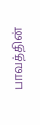பாவத்தின்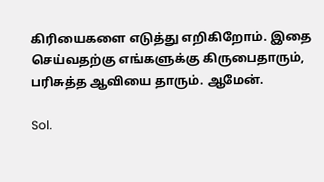கிரியைகளை எடுத்து எறிகிறோம். இதை செய்வதற்கு எங்களுக்கு கிருபைதாரும், பரிசுத்த ஆவியை தாரும். ஆமேன்.

Sol.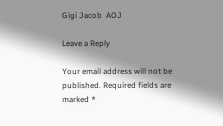Gigi Jacob  AOJ

Leave a Reply

Your email address will not be published. Required fields are marked *